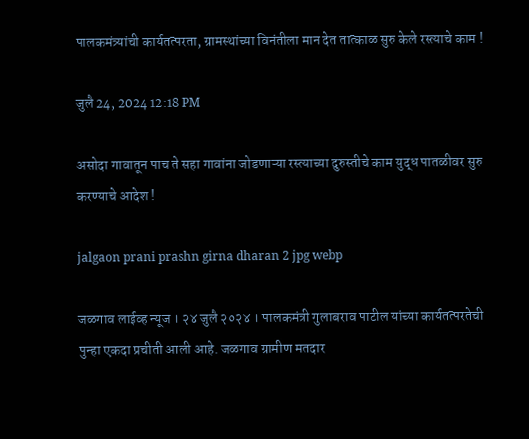पालकमंत्र्यांची कार्यतत्परता, ग्रामस्थांच्या विनंतीला मान देत तात्काळ सुरु केले रस्त्याचे काम !

जुलै 24, 2024 12:18 PM

असोदा गावातून पाच ते सहा गावांना जोडणाऱ्या रस्त्याच्या दुरुस्तीचे काम युद्ध पातळीवर सुरु करण्याचे आदेश !

jalgaon prani prashn girna dharan 2 jpg webp

जळगाव लाईव्ह न्यूज । २४ जुलै २०२४ । पालकमंत्री गुलाबराव पाटील यांच्या कार्यतत्परतेची पुन्हा एकदा प्रचीती आली आहे. जळगाव ग्रामीण मतदार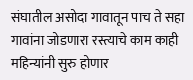संघातील असोदा गावातून पाच ते सहा गावांना जोडणारा रस्त्याचे काम काही महिन्यांनी सुरु होणार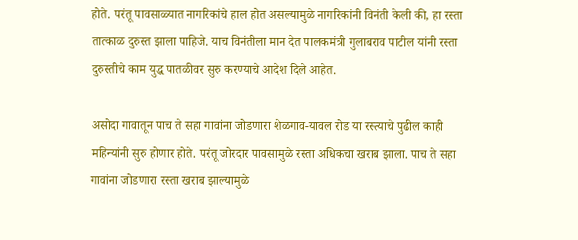होते. परंतू पावसाळ्यात नागरिकांचे हाल होत असल्यामुळे नागरिकांनी विनंती केली की, हा रस्ता तात्काळ दुरुस्त झाला पाहिजे. याच विनंतीला मान देत पालकमंत्री गुलाबराव पाटील यांनी रस्ता दुरुस्तीचे काम युद्ध पातळीवर सुरु करण्याचे आदेश दिले आहेत.

असोदा गावातून पाच ते सहा गावांना जोडणारा शेळगाव-यावल रोड या रस्त्याचे पुढील काही महिन्यांनी सुरु होणार होते. परंतू जोरदार पावसामुळे रस्ता अधिकचा खराब झाला. पाच ते सहा गावांना जोडणारा रस्ता खराब झाल्यामुळे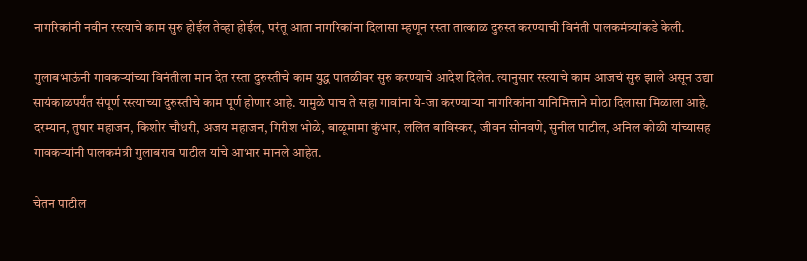नागरिकांनी नवीन रस्त्याचे काम सुरु होईल तेव्हा होईल, परंतू आता नागरिकांना दिलासा म्हणून रस्ता तात्काळ दुरुस्त करण्याची विनंती पालकमंत्र्यांकडे केली.

गुलाबभाऊंनी गावकऱ्यांच्या विनंतीला मान देत रस्ता दुरुस्तीचे काम युद्ध पातळीवर सुरु करण्याचे आदेश दिलेत. त्यानुसार रस्त्याचे काम आजचं सुरु झाले असून उद्या सायंकाळपर्यंत संपूर्ण रस्त्याच्या दुरुस्तीचे काम पूर्ण होणार आहे. यामुळे पाच ते सहा गावांना ये-जा करण्याऱ्या नागरिकांना यानिमित्ताने मोठा दिलासा मिळाला आहे. दरम्यान, तुषार महाजन, किशोर चौधरी, अजय महाजन, गिरीश भोळे, बाळूमामा कुंभार, ललित बाविस्कर, जीवन सोनवणे, सुनील पाटील, अनिल कोळी यांच्यासह गावकऱ्यांनी पालकमंत्री गुलाबराव पाटील यांचे आभार मानले आहेत.

चेतन पाटील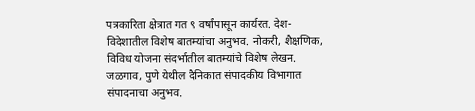पत्रकारिता क्षेत्रात गत ९ वर्षांपासून कार्यरत. देश-विदेशातील विशेष बातम्यांचा अनुभव. नोकरी, शैक्षणिक, विविध योजना संदर्भातील बातम्यांचे विशेष लेखन. जळगाव, पुणे येथील दैनिकात संपादकीय विभागात संपादनाचा अनुभव.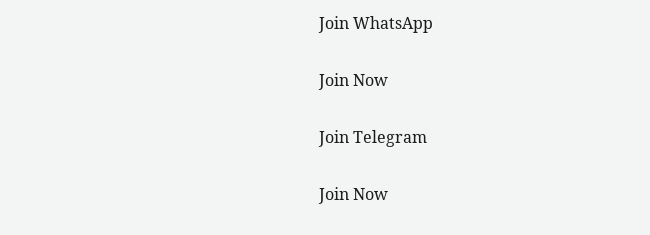Join WhatsApp

Join Now

Join Telegram

Join Now